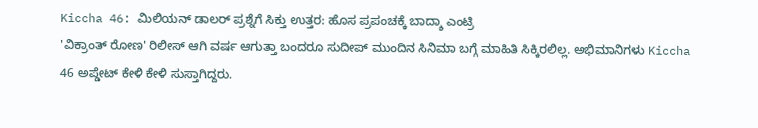Kiccha 46: ಮಿಲಿಯನ್ ಡಾಲರ್ ಪ್ರಶ್ನೆಗೆ ಸಿಕ್ತು ಉತ್ತರ: ಹೊಸ ಪ್ರಪಂಚಕ್ಕೆ ಬಾದ್ಶಾ ಎಂಟ್ರಿ
'ವಿಕ್ರಾಂತ್ ರೋಣ' ರಿಲೀಸ್ ಆಗಿ ವರ್ಷ ಆಗುತ್ತಾ ಬಂದರೂ ಸುದೀಪ್ ಮುಂದಿನ ಸಿನಿಮಾ ಬಗ್ಗೆ ಮಾಹಿತಿ ಸಿಕ್ಕಿರಲಿಲ್ಲ. ಅಭಿಮಾನಿಗಳು Kiccha 46 ಅಪ್ಡೇಟ್ ಕೇಳಿ ಕೇಳಿ ಸುಸ್ತಾಗಿದ್ದರು.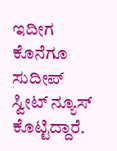ಇದೀಗ ಕೊನೆಗೂ ಸುದೀಪ್ ಸ್ವೀಟ್ ನ್ಯೂಸ್ ಕೊಟ್ಟಿದ್ದಾರೆ.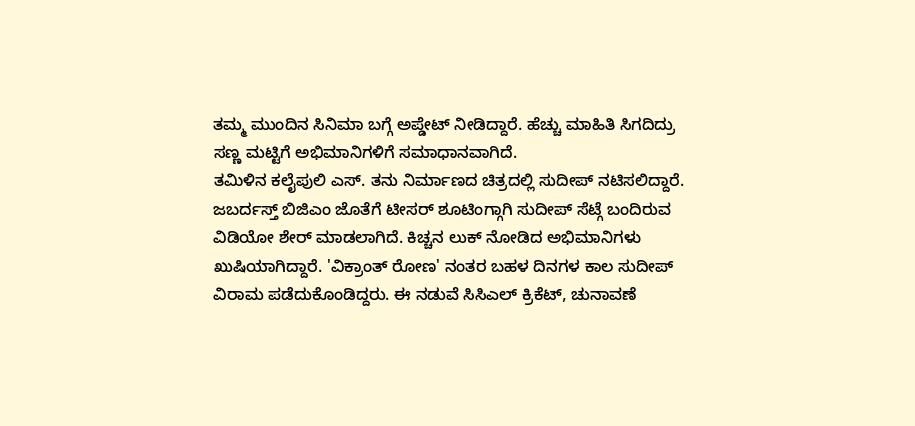ತಮ್ಮ ಮುಂದಿನ ಸಿನಿಮಾ ಬಗ್ಗೆ ಅಪ್ಡೇಟ್ ನೀಡಿದ್ದಾರೆ. ಹೆಚ್ಚು ಮಾಹಿತಿ ಸಿಗದಿದ್ರು ಸಣ್ಣ ಮಟ್ಟಿಗೆ ಅಭಿಮಾನಿಗಳಿಗೆ ಸಮಾಧಾನವಾಗಿದೆ.
ತಮಿಳಿನ ಕಲೈಪುಲಿ ಎಸ್. ತನು ನಿರ್ಮಾಣದ ಚಿತ್ರದಲ್ಲಿ ಸುದೀಪ್ ನಟಿಸಲಿದ್ದಾರೆ. ಜಬರ್ದಸ್ತ್ ಬಿಜಿಎಂ ಜೊತೆಗೆ ಟೀಸರ್ ಶೂಟಿಂಗ್ಗಾಗಿ ಸುದೀಪ್ ಸೆಟ್ಗೆ ಬಂದಿರುವ ವಿಡಿಯೋ ಶೇರ್ ಮಾಡಲಾಗಿದೆ. ಕಿಚ್ಚನ ಲುಕ್ ನೋಡಿದ ಅಭಿಮಾನಿಗಳು ಖುಷಿಯಾಗಿದ್ದಾರೆ. 'ವಿಕ್ರಾಂತ್ ರೋಣ' ನಂತರ ಬಹಳ ದಿನಗಳ ಕಾಲ ಸುದೀಪ್ ವಿರಾಮ ಪಡೆದುಕೊಂಡಿದ್ದರು. ಈ ನಡುವೆ ಸಿಸಿಎಲ್ ಕ್ರಿಕೆಟ್, ಚುನಾವಣೆ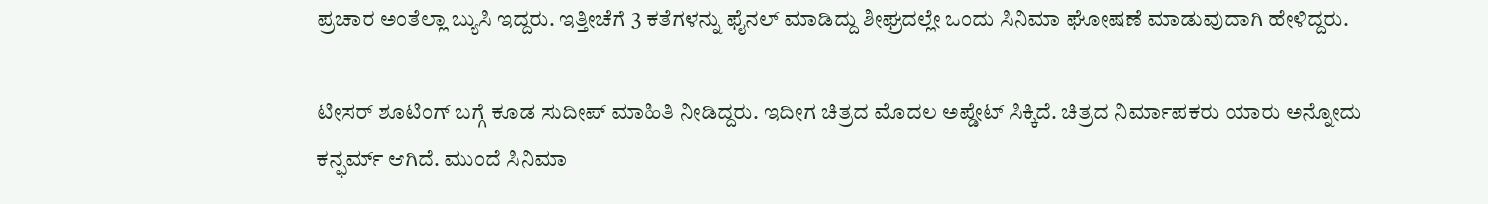ಪ್ರಚಾರ ಅಂತೆಲ್ಲಾ ಬ್ಯುಸಿ ಇದ್ದರು. ಇತ್ತೀಚೆಗೆ 3 ಕತೆಗಳನ್ನು ಫೈನಲ್ ಮಾಡಿದ್ದು ಶೀಘ್ರದಲ್ಲೇ ಒಂದು ಸಿನಿಮಾ ಘೋಷಣೆ ಮಾಡುವುದಾಗಿ ಹೇಳಿದ್ದರು.

ಟೀಸರ್ ಶೂಟಿಂಗ್ ಬಗ್ಗೆ ಕೂಡ ಸುದೀಪ್ ಮಾಹಿತಿ ನೀಡಿದ್ದರು. ಇದೀಗ ಚಿತ್ರದ ಮೊದಲ ಅಪ್ಡೇಟ್ ಸಿಕ್ಕಿದೆ. ಚಿತ್ರದ ನಿರ್ಮಾಪಕರು ಯಾರು ಅನ್ನೋದು ಕನ್ಫರ್ಮ್ ಆಗಿದೆ. ಮುಂದೆ ಸಿನಿಮಾ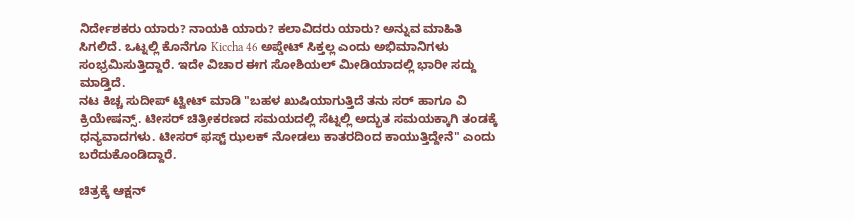ನಿರ್ದೇಶಕರು ಯಾರು? ನಾಯಕಿ ಯಾರು? ಕಲಾವಿದರು ಯಾರು? ಅನ್ನುವ ಮಾಹಿತಿ ಸಿಗಲಿದೆ. ಒಟ್ನಲ್ಲಿ ಕೊನೆಗೂ Kiccha 46 ಅಪ್ಡೇಟ್ ಸಿಕ್ತಲ್ಲ ಎಂದು ಅಭಿಮಾನಿಗಳು ಸಂಭ್ರಮಿಸುತ್ತಿದ್ದಾರೆ. ಇದೇ ವಿಚಾರ ಈಗ ಸೋಶಿಯಲ್ ಮೀಡಿಯಾದಲ್ಲಿ ಭಾರೀ ಸದ್ದು ಮಾಡ್ತಿದೆ.
ನಟ ಕಿಚ್ಚ ಸುದೀಪ್ ಟ್ವೀಟ್ ಮಾಡಿ "ಬಹಳ ಖುಷಿಯಾಗುತ್ತಿದೆ ತನು ಸರ್ ಹಾಗೂ ವಿ ಕ್ರಿಯೇಷನ್ಸ್. ಟೀಸರ್ ಚಿತ್ರೀಕರಣದ ಸಮಯದಲ್ಲಿ ಸೆಟ್ನಲ್ಲಿ ಅದ್ಭುತ ಸಮಯಕ್ಕಾಗಿ ತಂಡಕ್ಕೆ ಧನ್ಯವಾದಗಳು. ಟೀಸರ್ ಫಸ್ಟ್ ಝಲಕ್ ನೋಡಲು ಕಾತರದಿಂದ ಕಾಯುತ್ತಿದ್ದೇನೆ" ಎಂದು ಬರೆದುಕೊಂಡಿದ್ದಾರೆ.

ಚಿತ್ರಕ್ಕೆ ಆಕ್ಷನ್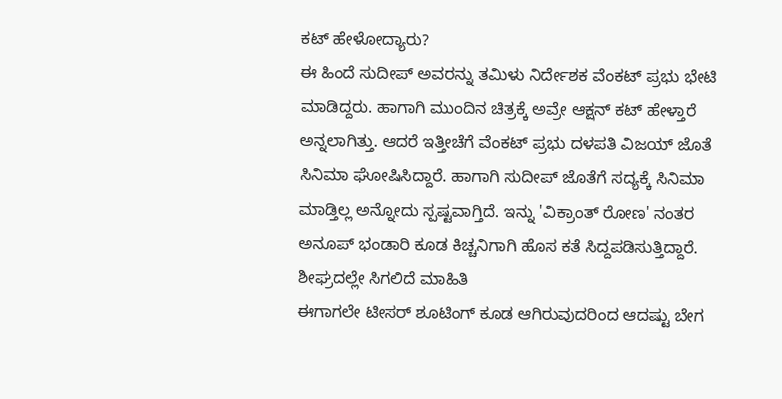ಕಟ್ ಹೇಳೋದ್ಯಾರು?
ಈ ಹಿಂದೆ ಸುದೀಪ್ ಅವರನ್ನು ತಮಿಳು ನಿರ್ದೇಶಕ ವೆಂಕಟ್ ಪ್ರಭು ಭೇಟಿ ಮಾಡಿದ್ದರು. ಹಾಗಾಗಿ ಮುಂದಿನ ಚಿತ್ರಕ್ಕೆ ಅವ್ರೇ ಆಕ್ಷನ್ ಕಟ್ ಹೇಳ್ತಾರೆ ಅನ್ನಲಾಗಿತ್ತು. ಆದರೆ ಇತ್ತೀಚೆಗೆ ವೆಂಕಟ್ ಪ್ರಭು ದಳಪತಿ ವಿಜಯ್ ಜೊತೆ ಸಿನಿಮಾ ಘೋಷಿಸಿದ್ದಾರೆ. ಹಾಗಾಗಿ ಸುದೀಪ್ ಜೊತೆಗೆ ಸದ್ಯಕ್ಕೆ ಸಿನಿಮಾ ಮಾಡ್ತಿಲ್ಲ ಅನ್ನೋದು ಸ್ಪಷ್ಟವಾಗ್ತಿದೆ. ಇನ್ನು 'ವಿಕ್ರಾಂತ್ ರೋಣ' ನಂತರ ಅನೂಪ್ ಭಂಡಾರಿ ಕೂಡ ಕಿಚ್ಚನಿಗಾಗಿ ಹೊಸ ಕತೆ ಸಿದ್ದಪಡಿಸುತ್ತಿದ್ದಾರೆ.
ಶೀಘ್ರದಲ್ಲೇ ಸಿಗಲಿದೆ ಮಾಹಿತಿ
ಈಗಾಗಲೇ ಟೀಸರ್ ಶೂಟಿಂಗ್ ಕೂಡ ಆಗಿರುವುದರಿಂದ ಆದಷ್ಟು ಬೇಗ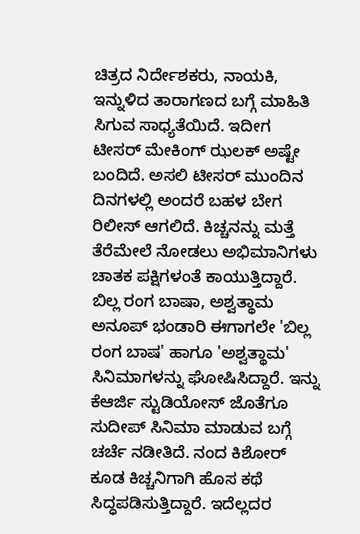ಚಿತ್ರದ ನಿರ್ದೇಶಕರು, ನಾಯಕಿ, ಇನ್ನುಳಿದ ತಾರಾಗಣದ ಬಗ್ಗೆ ಮಾಹಿತಿ ಸಿಗುವ ಸಾಧ್ಯತೆಯಿದೆ. ಇದೀಗ ಟೀಸರ್ ಮೇಕಿಂಗ್ ಝಲಕ್ ಅಷ್ಟೇ ಬಂದಿದೆ. ಅಸಲಿ ಟೀಸರ್ ಮುಂದಿನ ದಿನಗಳಲ್ಲಿ ಅಂದರೆ ಬಹಳ ಬೇಗ ರಿಲೀಸ್ ಆಗಲಿದೆ. ಕಿಚ್ಚನನ್ನು ಮತ್ತೆ ತೆರೆಮೇಲೆ ನೋಡಲು ಅಭಿಮಾನಿಗಳು ಚಾತಕ ಪಕ್ಷಿಗಳಂತೆ ಕಾಯುತ್ತಿದ್ದಾರೆ.
ಬಿಲ್ಲ ರಂಗ ಬಾಷಾ, ಅಶ್ವತ್ಥಾಮ
ಅನೂಪ್ ಭಂಡಾರಿ ಈಗಾಗಲೇ 'ಬಿಲ್ಲ ರಂಗ ಬಾಷ' ಹಾಗೂ 'ಅಶ್ವತ್ಥಾಮ' ಸಿನಿಮಾಗಳನ್ನು ಘೋಷಿಸಿದ್ದಾರೆ. ಇನ್ನು ಕೆಆರ್ಜಿ ಸ್ಟುಡಿಯೋಸ್ ಜೊತೆಗೂ ಸುದೀಪ್ ಸಿನಿಮಾ ಮಾಡುವ ಬಗ್ಗೆ ಚರ್ಚೆ ನಡೀತಿದೆ. ನಂದ ಕಿಶೋರ್ ಕೂಡ ಕಿಚ್ಚನಿಗಾಗಿ ಹೊಸ ಕಥೆ ಸಿದ್ಧಪಡಿಸುತ್ತಿದ್ದಾರೆ. ಇದೆಲ್ಲದರ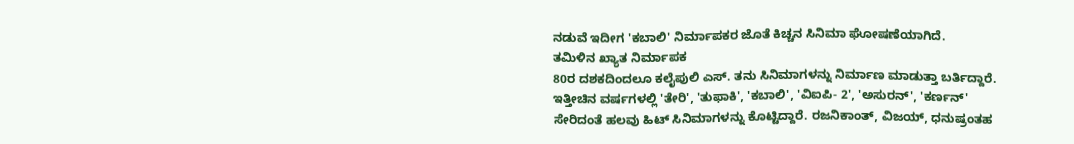ನಡುವೆ ಇದೀಗ 'ಕಬಾಲಿ' ನಿರ್ಮಾಪಕರ ಜೊತೆ ಕಿಚ್ಚನ ಸಿನಿಮಾ ಘೋಷಣೆಯಾಗಿದೆ.
ತಮಿಳಿನ ಖ್ಯಾತ ನಿರ್ಮಾಪಕ
80ರ ದಶಕದಿಂದಲೂ ಕಲೈಪುಲಿ ಎಸ್. ತನು ಸಿನಿಮಾಗಳನ್ನು ನಿರ್ಮಾಣ ಮಾಡುತ್ತಾ ಬರ್ತಿದ್ದಾರೆ. ಇತ್ತೀಚಿನ ವರ್ಷಗಳಲ್ಲಿ 'ತೇರಿ', 'ತುಫಾಕಿ', 'ಕಬಾಲಿ', 'ವಿಐಪಿ- 2', 'ಅಸುರನ್', 'ಕರ್ಣನ್' ಸೇರಿದಂತೆ ಹಲವು ಹಿಟ್ ಸಿನಿಮಾಗಳನ್ನು ಕೊಟ್ಟಿದ್ದಾರೆ. ರಜನಿಕಾಂತ್, ವಿಜಯ್, ಧನುಷ್ರಂತಹ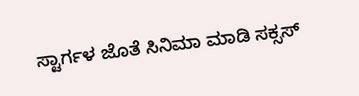ಸ್ಟಾರ್ಗಳ ಜೊತೆ ಸಿನಿಮಾ ಮಾಡಿ ಸಕ್ಸಸ್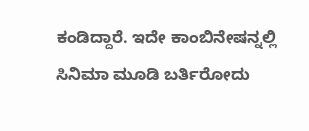ಕಂಡಿದ್ದಾರೆ. ಇದೇ ಕಾಂಬಿನೇಷನ್ನಲ್ಲಿ ಸಿನಿಮಾ ಮೂಡಿ ಬರ್ತಿರೋದು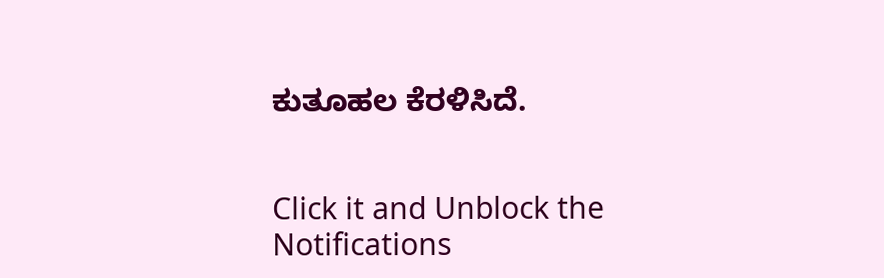ಕುತೂಹಲ ಕೆರಳಿಸಿದೆ.


Click it and Unblock the Notifications